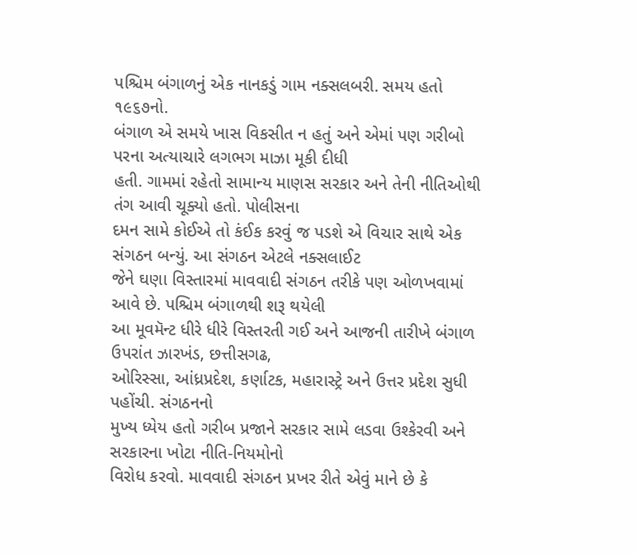પશ્ચિમ બંગાળનું એક નાનકડું ગામ નક્સલબરી. સમય હતો ૧૯૬૭નો.
બંગાળ એ સમયે ખાસ વિકસીત ન હતું અને એમાં પણ ગરીબો પરના અત્યાચારે લગભગ માઝા મૂકી દીધી
હતી. ગામમાં રહેતો સામાન્ય માણસ સરકાર અને તેની નીતિઓથી તંગ આવી ચૂક્યો હતો. પોલીસના
દમન સામે કોઈએ તો કંઈક કરવું જ પડશે એ વિચાર સાથે એક સંગઠન બન્યું. આ સંગઠન એટલે નક્સલાઈટ
જેને ઘણા વિસ્તારમાં માવવાદી સંગઠન તરીકે પણ ઓળખવામાં આવે છે. પશ્ચિમ બંગાળથી શરૂ થયેલી
આ મૂવમૅન્ટ ધીરે ધીરે વિસ્તરતી ગઈ અને આજની તારીખે બંગાળ ઉપરાંત ઝારખંડ, છત્તીસગઢ,
ઓરિસ્સા, આંધ્રપ્રદેશ, કર્ણાટક, મહારાસ્ટ્રે અને ઉત્તર પ્રદેશ સુધી પહોંચી. સંગઠનનો
મુખ્ય ધ્યેય હતો ગરીબ પ્રજાને સરકાર સામે લડવા ઉશ્કેરવી અને સરકારના ખોટા નીતિ-નિયમોનો
વિરોધ કરવો. માવવાદી સંગઠન પ્રખર રીતે એવું માને છે કે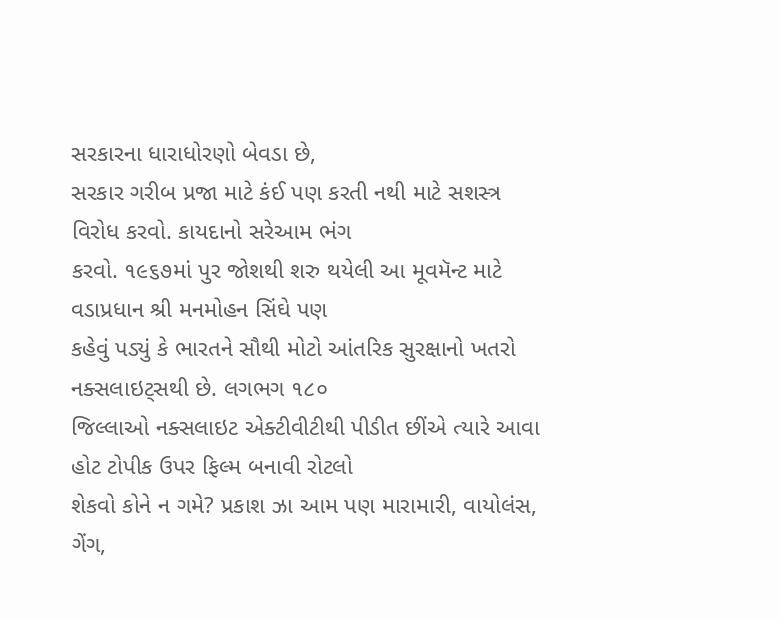સરકારના ધારાધોરણો બેવડા છે,
સરકાર ગરીબ પ્રજા માટે કંઈ પણ કરતી નથી માટે સશસ્ત્ર વિરોધ કરવો. કાયદાનો સરેઆમ ભંગ
કરવો. ૧૯૬૭માં પુર જોશથી શરુ થયેલી આ મૂવમૅન્ટ માટે વડાપ્રધાન શ્રી મનમોહન સિંઘે પણ
કહેવું પડ્યું કે ભારતને સૌથી મોટો આંતરિક સુરક્ષાનો ખતરો નક્સલાઇટ્સથી છે. લગભગ ૧૮૦
જિલ્લાઓ નક્સલાઇટ એક્ટીવીટીથી પીડીત છીંએ ત્યારે આવા હોટ ટોપીક ઉપર ફિલ્મ બનાવી રોટલો
શેકવો કોને ન ગમે? પ્રકાશ ઝા આમ પણ મારામારી, વાયોલંસ, ગેંગ,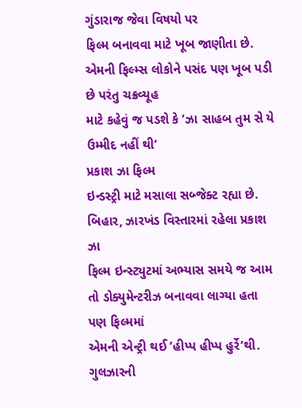ગુંડારાજ જેવા વિષયો પર
ફિલ્મ બનાવવા માટે ખૂબ જાણીતા છે. એમની ફિલ્મ્સ લોકોને પસંદ પણ ખૂબ પડી છે પરંતુ ચક્રવ્યૂહ
માટે કહેવું જ પડશે કે ’ઝા સાહબ તુમ સે યે ઉમ્મીદ નહીં થી’
પ્રકાશ ઝા ફિલ્મ
ઇન્ડસ્ટ્રી માટે મસાલા સબ્જેક્ટ રહ્યા છે. બિહાર, ઝારખંડ વિસ્તારમાં રહેલા પ્રકાશ ઝા
ફિલ્મ ઇન્સ્ટ્યુટમાં અભ્યાસ સમયે જ આમ તો ડોક્યુમેન્ટરીઝ બનાવવા લાગ્યા હતા પણ ફિલ્મમાં
એમની એન્ટ્રી થઈ ’હીપ્પ હીપ્પ હુર્રે’થી. ગુલઝારની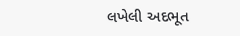લખેલી અદભૂત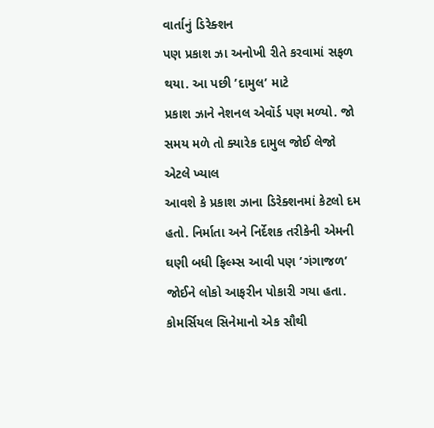વાર્તાનું ડિરેક્શન
પણ પ્રકાશ ઝા અનોખી રીતે કરવામાં સફળ થયા. આ પછી ’દામુલ’ માટે
પ્રકાશ ઝાને નેશનલ એવૉર્ડ પણ મળ્યો. જો સમય મળે તો ક્યારેક દામુલ જોઈ લેજો એટલે ખ્યાલ
આવશે કે પ્રકાશ ઝાના ડિરેક્શનમાં કેટલો દમ હતો. નિર્માતા અને નિર્દેશક તરીકેની એમની
ઘણી બધી ફિલ્મ્સ આવી પણ ’ગંગાજળ’ જોઈને લોકો આફરીન પોકારી ગયા હતા. કોમર્સિયલ સિનેમાનો એક સૌથી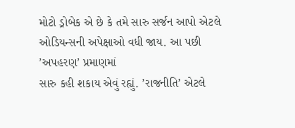મોટો ડ્રોબેક એ છે કે તમે સારુ સર્જન આપો એટલે ઓડિયન્સની અપેક્ષાઓ વધી જાય. આ પછી
’અપહરણ’ પ્રમાણમાં
સારુ કહી શકાય એવું રહ્યું. ’રાજનીતિ’ એટલે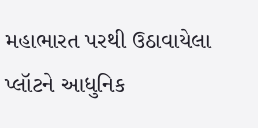મહાભારત પરથી ઉઠાવાયેલા પ્લૉટને આધુનિક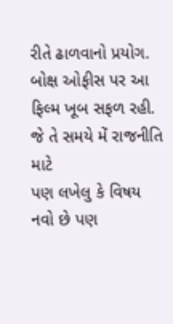રીતે ઢાળવાનો પ્રયોગ. બોક્ષ ઓફીસ પર આ ફિલ્મ ખૂબ સફળ રહી. જે તે સમયે મેં રાજનીતિ માટે
પણ લખેલુ કે વિષય નવો છે પણ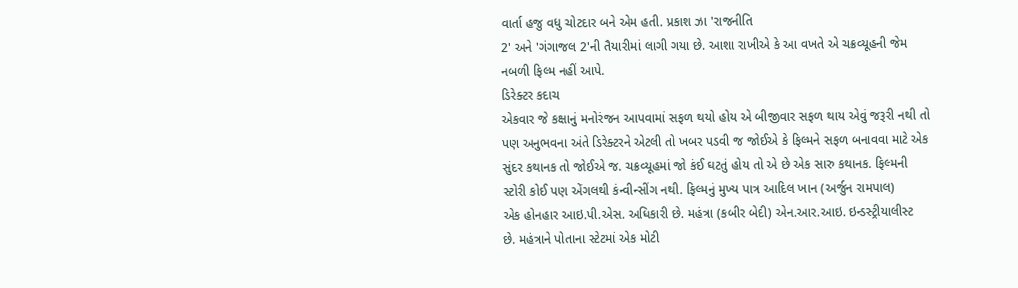વાર્તા હજુ વધુ ચોટદાર બને એમ હતી. પ્રકાશ ઝા 'રાજનીતિ
2' અને 'ગંગાજલ 2'ની તૈયારીમાં લાગી ગયા છે. આશા રાખીએ કે આ વખતે એ ચક્રવ્યૂહની જેમ
નબળી ફિલ્મ નહીં આપે.
ડિરેક્ટર કદાચ
એકવાર જે કક્ષાનું મનોરંજન આપવામાં સફળ થયો હોય એ બીજીવાર સફળ થાય એવું જરૂરી નથી તો
પણ અનુભવના અંતે ડિરેક્ટરને એટલી તો ખબર પડવી જ જોઈએ કે ફિલ્મને સફળ બનાવવા માટે એક
સુંદર કથાનક તો જોઈએ જ. ચક્રવ્યૂહમાં જો કંઈ ઘટતું હોય તો એ છે એક સારુ કથાનક. ફિલ્મની
સ્ટોરી કોઈ પણ એંગલથી કંન્વીન્સીંગ નથી. ફિલ્મનું મુખ્ય પાત્ર આદિલ ખાન (અર્જુન રામપાલ)
એક હોનહાર આઇ.પી.એસ. અધિકારી છે. મહંત્રા (કબીર બેદી) એન.આર.આઇ. ઇન્ડસ્ટ્રીયાલીસ્ટ
છે. મહંત્રાને પોતાના સ્ટેટમાં એક મોટી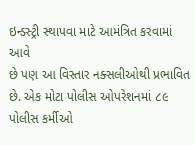ઇન્ડસ્ટ્રી સ્થાપવા માટે આમંત્રિત કરવામાં આવે
છે પણ આ વિસ્તાર નક્સલીઓથી પ્રભાવિત છે. એક મોટા પોલીસ ઓપરેશનમાં ૮૯ પોલીસ કર્મીઓ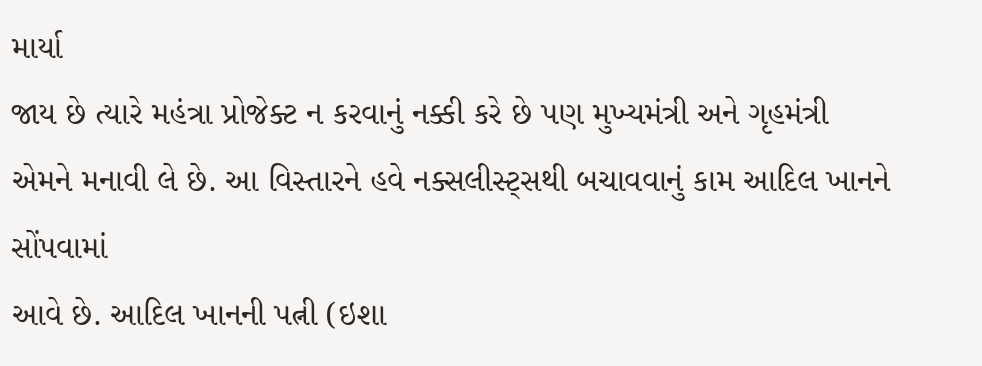માર્યા
જાય છે ત્યારે મહંત્રા પ્રોજેક્ટ ન કરવાનું નક્કી કરે છે પણ મુખ્યમંત્રી અને ગૃહમંત્રી
એમને મનાવી લે છે. આ વિસ્તારને હવે નક્સલીસ્ટ્સથી બચાવવાનું કામ આદિલ ખાનને સોંપવામાં
આવે છે. આદિલ ખાનની પત્ની (ઇશા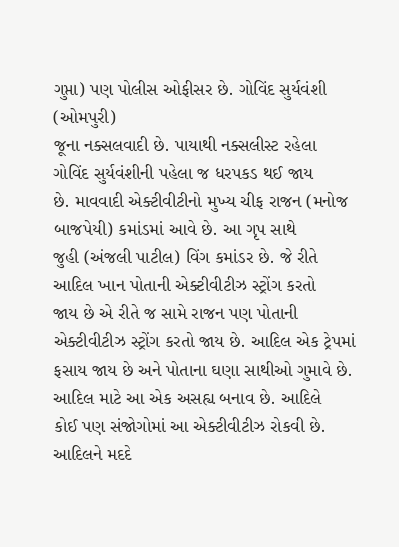ગુપ્તા) પણ પોલીસ ઓફીસર છે. ગોવિંદ સુર્યવંશી (ઓમપુરી)
જૂના નક્સલવાદી છે. પાયાથી નક્સલીસ્ટ રહેલા ગોવિંદ સુર્યવંશીની પહેલા જ ધરપકડ થઈ જાય
છે. માવવાદી એક્ટીવીટીનો મુખ્ય ચીફ રાજન (મનોજ બાજપેયી) કમાંડમાં આવે છે. આ ગૃપ સાથે
જુહી (અંજલી પાટીલ) વિંગ કમાંડર છે. જે રીતે આદિલ ખાન પોતાની એક્ટીવીટીઝ સ્ટ્રોંગ કરતો
જાય છે એ રીતે જ સામે રાજન પણ પોતાની એક્ટીવીટીઝ સ્ટ્રોંગ કરતો જાય છે. આદિલ એક ટ્રેપમાં
ફસાય જાય છે અને પોતાના ઘણા સાથીઓ ગુમાવે છે. આદિલ માટે આ એક અસહ્ય બનાવ છે. આદિલે
કોઈ પણ સંજોગોમાં આ એક્ટીવીટીઝ રોકવી છે. આદિલને મદદે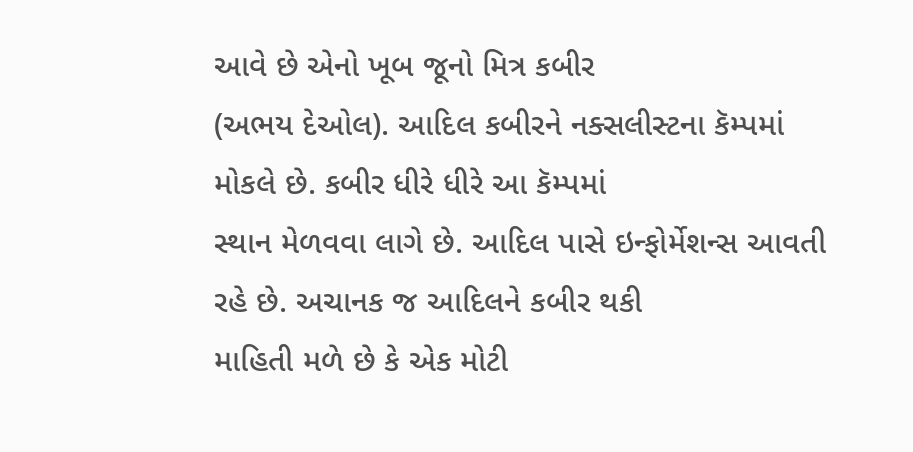આવે છે એનો ખૂબ જૂનો મિત્ર કબીર
(અભય દેઓલ). આદિલ કબીરને નક્સલીસ્ટના કૅમ્પમાં મોકલે છે. કબીર ધીરે ધીરે આ કૅમ્પમાં
સ્થાન મેળવવા લાગે છે. આદિલ પાસે ઇન્ફોર્મેશન્સ આવતી રહે છે. અચાનક જ આદિલને કબીર થકી
માહિતી મળે છે કે એક મોટી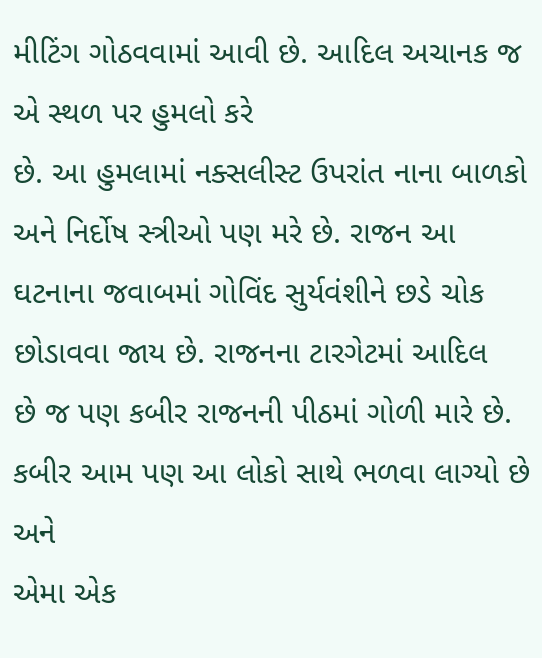મીટિંગ ગોઠવવામાં આવી છે. આદિલ અચાનક જ એ સ્થળ પર હુમલો કરે
છે. આ હુમલામાં નક્સલીસ્ટ ઉપરાંત નાના બાળકો અને નિર્દોષ સ્ત્રીઓ પણ મરે છે. રાજન આ
ઘટનાના જવાબમાં ગોવિંદ સુર્યવંશીને છડે ચોક છોડાવવા જાય છે. રાજનના ટારગેટમાં આદિલ
છે જ પણ કબીર રાજનની પીઠમાં ગોળી મારે છે. કબીર આમ પણ આ લોકો સાથે ભળવા લાગ્યો છે અને
એમા એક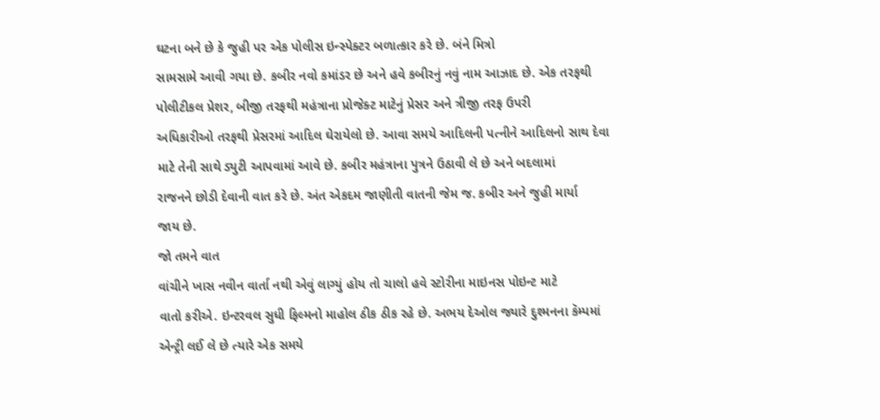ઘટના બને છે કે જુહી પર એક પોલીસ ઇન્સ્પેક્ટર બળાત્કાર કરે છે. બંને મિત્રો
સામસામે આવી ગયા છે. કબીર નવો કમાંડર છે અને હવે કબીરનું નવું નામ આઝાદ છે. એક તરફથી
પોલીટીકલ પ્રેશર, બીજી તરફથી મહંત્રાના પ્રોજેક્ટ માટેનું પ્રેસર અને ત્રીજી તરફ ઉપરી
અધિકારીઓ તરફથી પ્રેસરમાં આદિલ ઘેરાયેલો છે. આવા સમયે આદિલની પત્નીને આદિલનો સાથ દેવા
માટે તેની સાથે ડ્યુટી આપવામાં આવે છે. કબીર મહંત્રાના પુત્રને ઉઠાવી લે છે અને બદલામાં
રાજનને છોડી દેવાની વાત કરે છે. અંત એકદમ જાણીતી વાતની જેમ જ. કબીર અને જુહી માર્યા
જાય છે.
જો તમને વાત
વાંચીને ખાસ નવીન વાર્તા નથી એવું લાગ્યું હોય તો ચાલો હવે સ્ટોરીના માઇનસ પોઇન્ટ માટે
વાતો કરીએ. ઇન્ટરવલ સુધી ફિલ્મનો માહોલ ઠીક ઠીક રહે છે. અભય દેઓલ જ્યારે દુશ્મનના કૅમ્પમાં
એન્ટ્રી લઈ લે છે ત્યારે એક સમયે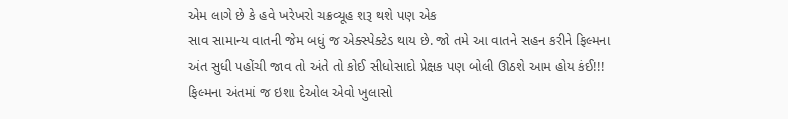એમ લાગે છે કે હવે ખરેખરો ચક્રવ્યૂહ શરૂ થશે પણ એક
સાવ સામાન્ય વાતની જેમ બધું જ એક્સ્પેક્ટેડ થાય છે. જો તમે આ વાતને સહન કરીને ફિલ્મના
અંત સુધી પહોંચી જાવ તો અંતે તો કોઈ સીધોસાદો પ્રેક્ષક પણ બોલી ઊઠશે આમ હોય કંઈ!!!
ફિલ્મના અંતમાં જ ઇશા દેઓલ એવો ખુલાસો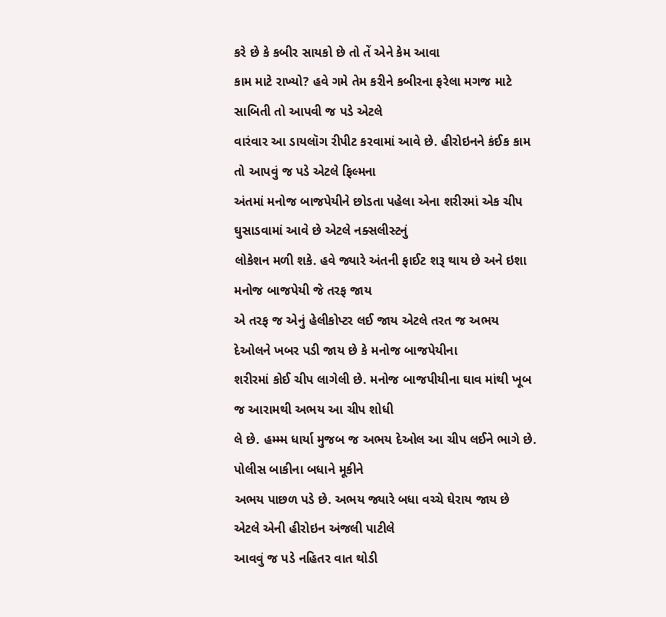કરે છે કે કબીર સાયકો છે તો તેં એને કેમ આવા
કામ માટે રાખ્યો? હવે ગમે તેમ કરીને કબીરના ફરેલા મગજ માટે સાબિતી તો આપવી જ પડે એટલે
વારંવાર આ ડાયલૉગ રીપીટ કરવામાં આવે છે. હીરોઇનને કંઈક કામ તો આપવું જ પડે એટલે ફિલ્મના
અંતમાં મનોજ બાજપેયીને છોડતા પહેલા એના શરીરમાં એક ચીપ ઘુસાડવામાં આવે છે એટલે નક્સલીસ્ટનું
લોકેશન મળી શકે. હવે જ્યારે અંતની ફાઈટ શરૂ થાય છે અને ઇશા મનોજ બાજપેયી જે તરફ જાય
એ તરફ જ એનું હેલીકોપ્ટર લઈ જાય એટલે તરત જ અભય દેઓલને ખબર પડી જાય છે કે મનોજ બાજપેયીના
શરીરમાં કોઈ ચીપ લાગેલી છે. મનોજ બાજપીયીના ઘાવ માંથી ખૂબ જ આરામથી અભય આ ચીપ શોધી
લે છે. હમ્મ્મ ધાર્યા મુજબ જ અભય દેઓલ આ ચીપ લઈને ભાગે છે. પોલીસ બાકીના બધાને મૂકીને
અભય પાછળ પડે છે. અભય જ્યારે બધા વચ્ચે ઘેરાય જાય છે એટલે એની હીરોઇન અંજલી પાટીલે
આવવું જ પડે નહિતર વાત થોડી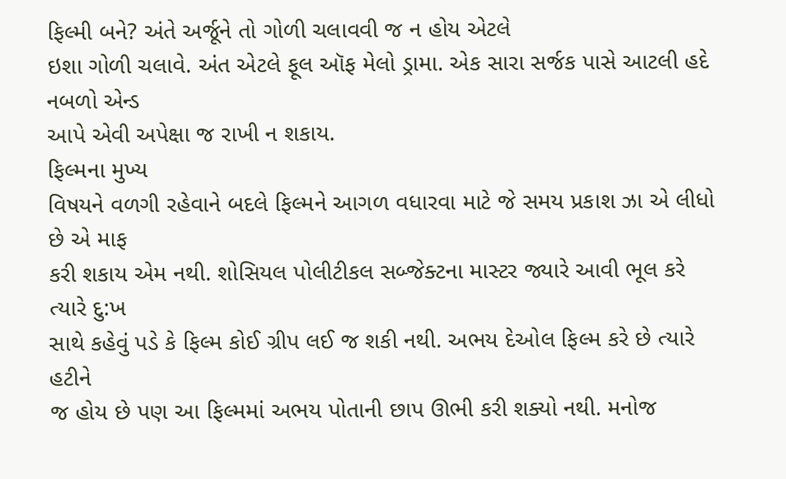ફિલ્મી બને? અંતે અર્જૂને તો ગોળી ચલાવવી જ ન હોય એટલે
ઇશા ગોળી ચલાવે. અંત એટલે ફૂલ ઑફ મેલો ડ્રામા. એક સારા સર્જક પાસે આટલી હદે નબળો એન્ડ
આપે એવી અપેક્ષા જ રાખી ન શકાય.
ફિલ્મના મુખ્ય
વિષયને વળગી રહેવાને બદલે ફિલ્મને આગળ વધારવા માટે જે સમય પ્રકાશ ઝા એ લીધો છે એ માફ
કરી શકાય એમ નથી. શોસિયલ પોલીટીકલ સબ્જેક્ટના માસ્ટર જ્યારે આવી ભૂલ કરે ત્યારે દુ:ખ
સાથે કહેવું પડે કે ફિલ્મ કોઈ ગ્રીપ લઈ જ શકી નથી. અભય દેઓલ ફિલ્મ કરે છે ત્યારે હટીને
જ હોય છે પણ આ ફિલ્મમાં અભય પોતાની છાપ ઊભી કરી શક્યો નથી. મનોજ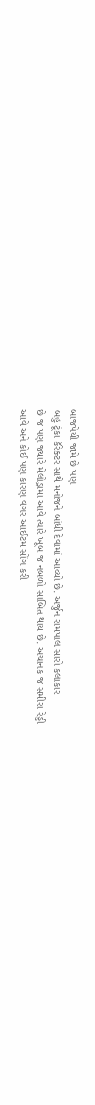બાજપેયી જામે છે પણ
બહુ ટૂંકા કૅરેક્ટર સાથે મનોજને બાંધી દેવામાં આવ્યો છે. અર્જુન રામપાલ સારો કલાકાર
છે જ પણ જ્યારે મેલોડ્રામા આવે ત્યારે ખૂબ જ નબળો સાબિત થાય છે. અચાનક જ સમીરા રેડ્ડી
આવે અને કોઈ પણ કારણ વગર આઈટમ સોંગ કરી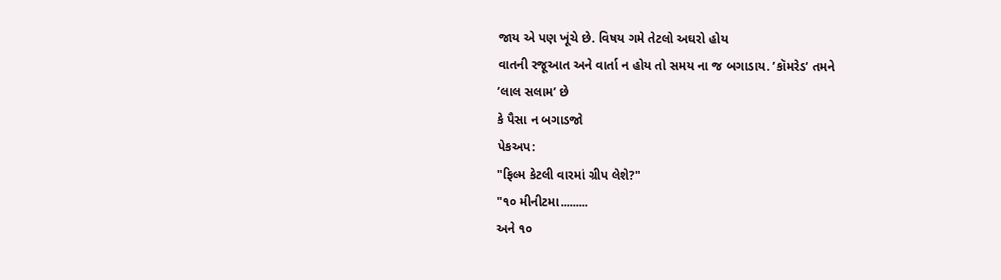જાય એ પણ ખૂંચે છે. વિષય ગમે તેટલો અઘરો હોય
વાતની રજૂઆત અને વાર્તા ન હોય તો સમય ના જ બગાડાય. ’કૉમરેડ’ તમને
’લાલ સલામ’ છે
કે પૈસા ન બગાડજો
પેકઅપ:
"ફિલ્મ કેટલી વારમાં ગ્રીપ લેશે?"
"૧૦ મીનીટમા.........
અને ૧૦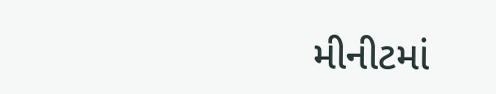મીનીટમાં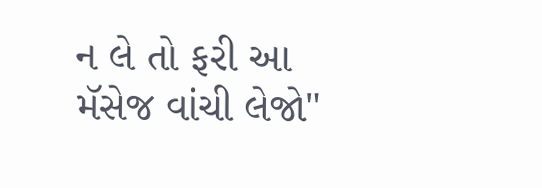ન લે તો ફરી આ મૅસેજ વાંચી લેજો"